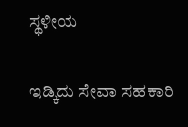ಸ್ಥಳೀಯ

ಇಡ್ಕಿದು ಸೇವಾ ಸಹಕಾರಿ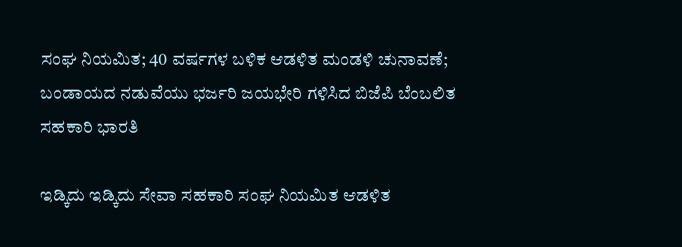ಸಂಘ ನಿಯಮಿತ; 40 ವರ್ಷಗಳ ಬಳಿಕ ಆಡಳಿತ ಮಂಡಳಿ ಚುನಾವಣೆ;  ಬಂಡಾಯದ ನಡುವೆಯು ಭರ್ಜರಿ ಜಯಭೇರಿ ಗಳಿಸಿದ ಬಿಜೆಪಿ ಬೆಂಬಲಿತ ಸಹಕಾರಿ ಭಾರತಿ

ಇಡ್ಕಿದು ಇಡ್ಕಿದು ಸೇವಾ ಸಹಕಾರಿ ಸಂಘ ನಿಯಮಿತ ಆಡಳಿತ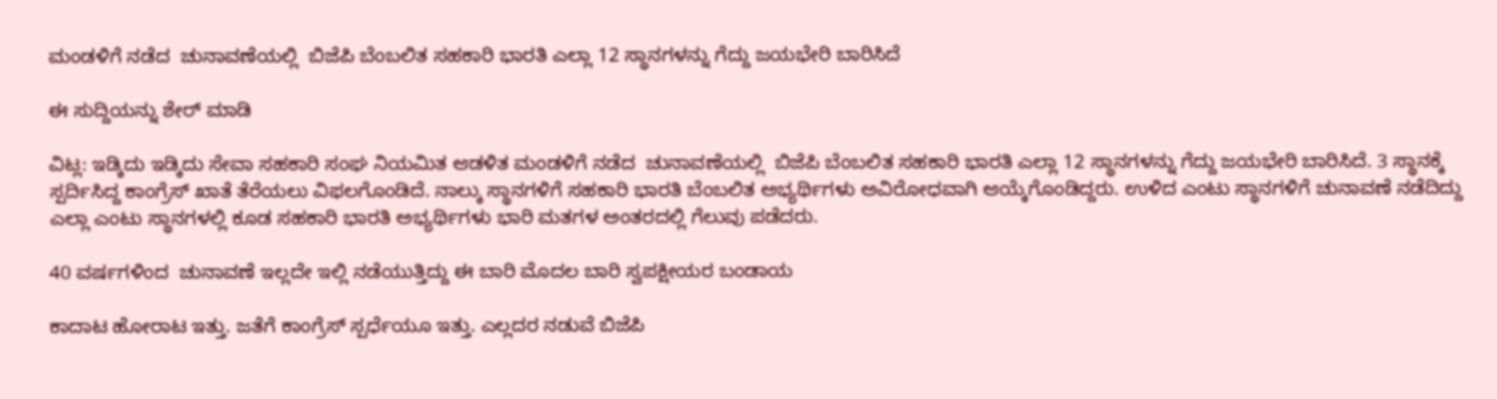ಮಂಡಳಿಗೆ ನಡೆದ  ಚುನಾವಣೆಯಲ್ಲಿ  ಬಿಜೆಪಿ ಬೆಂಬಲಿತ ಸಹಕಾರಿ ಭಾರತಿ ಎಲ್ಲಾ 12 ಸ್ಥಾನಗಳನ್ನು ಗೆದ್ದು ಜಯಭೇರಿ ಬಾರಿಸಿದೆ

ಈ ಸುದ್ದಿಯನ್ನು ಶೇರ್ ಮಾಡಿ

ವಿಟ್ಲ: ಇಡ್ಕಿದು ಇಡ್ಕಿದು ಸೇವಾ ಸಹಕಾರಿ ಸಂಘ ನಿಯಮಿತ ಆಡಳಿತ ಮಂಡಳಿಗೆ ನಡೆದ  ಚುನಾವಣೆಯಲ್ಲಿ  ಬಿಜೆಪಿ ಬೆಂಬಲಿತ ಸಹಕಾರಿ ಭಾರತಿ ಎಲ್ಲಾ 12 ಸ್ಥಾನಗಳನ್ನು ಗೆದ್ದು ಜಯಭೇರಿ ಬಾರಿಸಿದೆ. 3 ಸ್ಥಾನಕ್ಕೆ ಸ್ಪರ್ದಿಸಿದ್ದ ಕಾಂಗ್ರೆಸ್ ಖಾತೆ ತೆರೆಯಲು ವಿಫಲಗೊಂಡಿದೆ‌. ನಾಲ್ಕು ಸ್ಥಾನಗಳಿಗೆ ಸಹಕಾರಿ ಭಾರತಿ ಬೆಂಬಲಿತ ಅಭ್ಯರ್ಥಿಗಳು ಅವಿರೋಧವಾಗಿ ಆಯ್ಕೆಗೊಂಡಿದ್ದರು. ಉಳಿದ ಎಂಟು ಸ್ಥಾನಗಳಿಗೆ ಚುನಾವಣೆ ನಡೆದಿದ್ದು ಎಲ್ಲಾ ಎಂಟು ಸ್ಥಾನಗಳಲ್ಲಿ ಕೂಡ ಸಹಕಾರಿ ಭಾರತಿ ಅಭ್ಯರ್ಥಿಗಳು ಭಾರಿ ಮತಗಳ ಅಂತರದಲ್ಲಿ ಗೆಲುವು ಪಡೆದರು.

40 ವರ್ಷಗಳಿಂದ  ಚುನಾವಣೆ ಇಲ್ಲದೇ ಇಲ್ಲಿ ನಡೆಯುತ್ತಿದ್ದು ಈ ಬಾರಿ ಮೊದಲ ಬಾರಿ ಸ್ವಪಕ್ಷೀಯರ ಬಂಡಾಯ

ಕಾದಾಟ ಹೋರಾಟ ಇತ್ತು. ಜತೆಗೆ ಕಾಂಗ್ರೆಸ್ ಸ್ಪರ್ಧೆಯೂ ಇತ್ತು. ಎಲ್ಲದರ ನಡುವೆ ಬಿಜೆಪಿ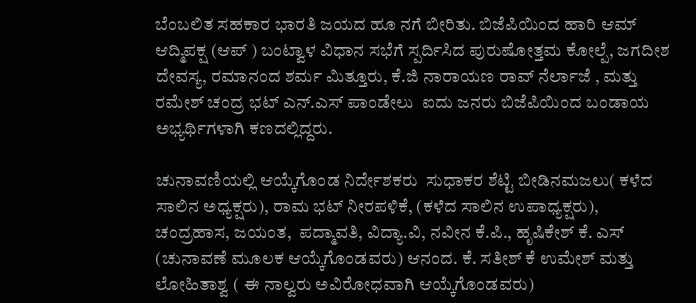ಬೆಂಬಲಿತ ಸಹಕಾರ ಭಾರತಿ ಜಯದ ಹೂ ನಗೆ ಬೀರಿತು. ಬಿಜೆಪಿಯಿಂದ ಹಾರಿ ಆಮ್ ಆದ್ಮಿಪಕ್ಷ (ಆಪ್ ) ಬಂಟ್ವಾಳ ವಿಧಾನ ಸಭೆಗೆ ಸ್ಪರ್ದಿಸಿದ ಪುರುಷೋತ್ತಮ ಕೋಲ್ಪೆ, ಜಗದೀಶ ದೇವಸ್ಯ, ರಮಾನಂದ ಶರ್ಮ ಮಿತ್ತೂರು, ಕೆ.ಜಿ ನಾರಾಯಣ ರಾವ್‌ ನೆರ್ಲಾಜೆ , ಮತ್ತು ರಮೇಶ್‌ ಚಂದ್ರ ಭಟ್‌‌ ಎನ್‌.ಎಸ್‌ ಪಾಂಡೇಲು  ಐದು ಜನರು ಬಿಜೆಪಿಯಿಂದ ಬಂಡಾಯ ಅಭ್ಯರ್ಥಿಗಳಾಗಿ ಕಣದಲ್ಲಿದ್ದರು.

ಚುನಾವಣಿಯಲ್ಲಿ ಆಯ್ಕೆಗೊಂಡ ನಿರ್ದೇಶಕರು  ಸುಧಾಕರ ಶೆಟ್ಟಿ ಬೀಡಿನಮಜಲು( ಕಳೆದ ಸಾಲಿನ ಅಧ್ಯಕ್ಷರು), ರಾಮ ಭಟ್ ನೀರಪಳಿಕೆ, (ಕಳೆದ ಸಾಲಿನ ಉಪಾಧ್ಯಕ್ಷರು), ಚಂದ್ರಹಾಸ, ಜಯಂತ,  ಪದ್ಮಾವತಿ, ವಿದ್ಯಾ.ವಿ, ನವೀನ ಕೆ.ಪಿ., ಹೃಷಿಕೇಶ್ ಕೆ. ಎಸ್ (ಚುನಾವಣೆ ಮೂಲಕ ಆಯ್ಕೆಗೊಂಡವರು) ಆನಂದ. ಕೆ. ಸತೀಶ್ ಕೆ ಉಮೇಶ್ ಮತ್ತು ಲೋಹಿತಾಶ್ವ ( ಈ ನಾಲ್ವರು ಅವಿರೋಧವಾಗಿ ಆಯ್ಕೆಗೊಂಡವರು)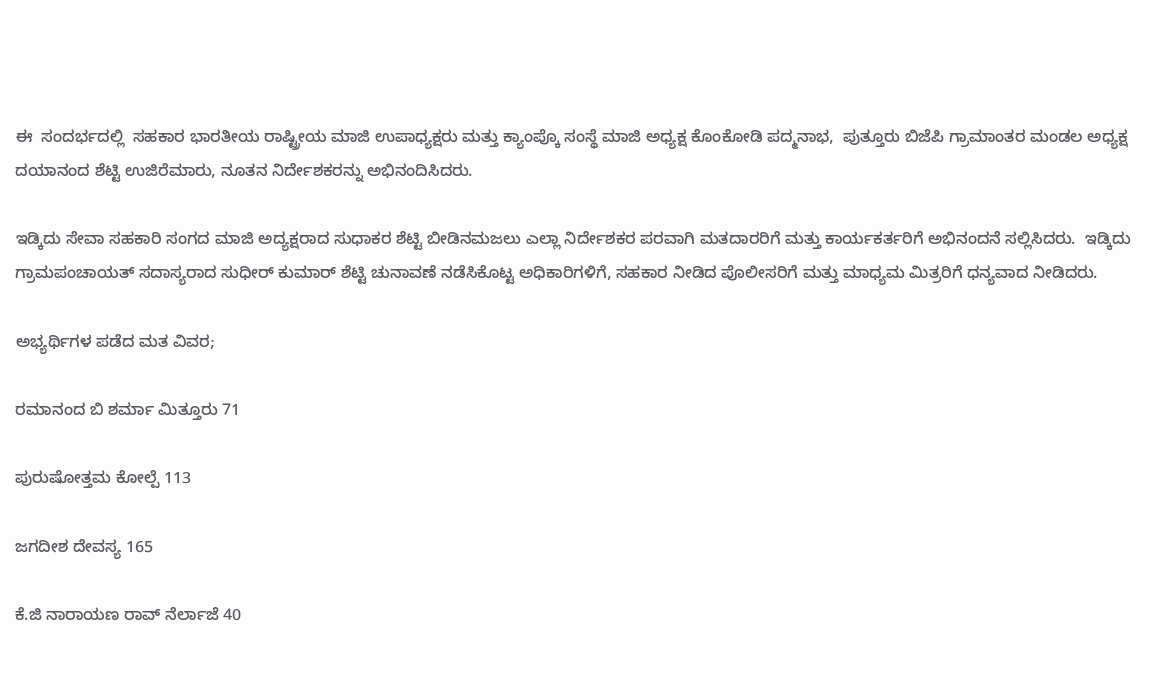ಈ  ಸಂದರ್ಭದಲ್ಲಿ  ಸಹಕಾರ ಭಾರತೀಯ ರಾಷ್ಟ್ರೀಯ ಮಾಜಿ ಉಪಾಧ್ಯಕ್ಷರು ಮತ್ತು ಕ್ಯಾಂಪ್ಕೊ ಸಂಸ್ಥೆ ಮಾಜಿ ಅಧ್ಯಕ್ಷ ಕೊಂಕೋಡಿ ಪದ್ಮನಾಭ,  ಪುತ್ತೂರು ಬಿಜೆಪಿ ಗ್ರಾಮಾಂತರ ಮಂಡಲ ಅಧ್ಯಕ್ಷ ದಯಾನಂದ ಶೆಟ್ಟಿ ಉಜಿರೆಮಾರು, ನೂತನ ನಿರ್ದೇಶಕರನ್ನು ಅಭಿನಂದಿಸಿದರು‌.

ಇಡ್ಕಿದು ಸೇವಾ ಸಹಕಾರಿ ಸಂಗದ ಮಾಜಿ ಅದ್ಯಕ್ಷರಾದ ಸುಧಾಕರ ಶೆಟ್ಟಿ ಬೀಡಿನಮಜಲು ಎಲ್ಲಾ ನಿರ್ದೇಶಕರ ಪರವಾಗಿ ಮತದಾರರಿಗೆ ಮತ್ತು ಕಾರ್ಯಕರ್ತರಿಗೆ ಅಭಿನಂದನೆ ಸಲ್ಲಿಸಿದರು.  ಇಡ್ಕಿದು ಗ್ರಾಮಪಂಚಾಯತ್ ಸದಾಸ್ಯರಾದ ಸುಧೀರ್ ಕುಮಾರ್ ಶೆಟ್ಟಿ ಚುನಾವಣೆ ನಡೆಸಿಕೊಟ್ಟ ಅಧಿಕಾರಿಗಳಿಗೆ, ಸಹಕಾರ ನೀಡಿದ ಪೊಲೀಸರಿಗೆ ಮತ್ತು ಮಾಧ್ಯಮ ಮಿತ್ರರಿಗೆ ಧನ್ಯವಾದ ನೀಡಿದರು.

ಅಭ್ಯರ್ಥಿಗಳ ಪಡೆದ ಮತ ವಿವರ;

ರಮಾನಂದ ಬಿ ಶರ್ಮಾ ಮಿತ್ತೂರು 71

ಪುರುಷೋತ್ತಮ ಕೋಲ್ಪೆ 113

ಜಗದೀಶ ದೇವಸ್ಯ 165

ಕೆ.ಜಿ ನಾರಾಯಣ ರಾವ್‌ ನೆರ್ಲಾಜೆ 40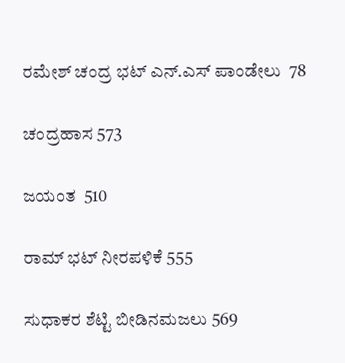ರಮೇಶ್‌ ಚಂದ್ರ ಭಟ್‌‌ ಎನ್‌.ಎಸ್‌ ಪಾಂಡೇಲು  78

ಚಂದ್ರಹಾಸ 573

ಜಯಂತ  510

ರಾಮ್ ಭಟ್ ನೀರಪಳಿಕೆ 555

ಸುಧಾಕರ ಶೆಟ್ಟಿ ಬೀಡಿನಮಜಲು 569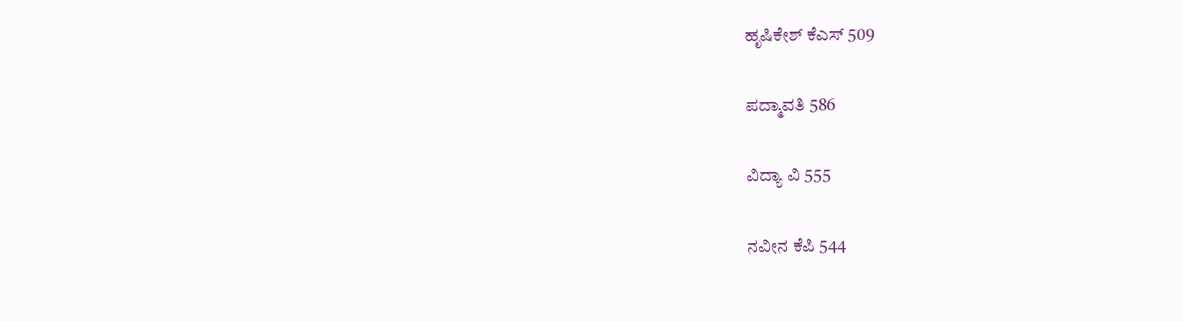ಹೃಷಿಕೇಶ್‌ ಕೆಎಸ್ 509

ಪದ್ಮಾವತಿ 586

ವಿದ್ಯಾ ವಿ 555

ನವೀನ ಕೆಪಿ 544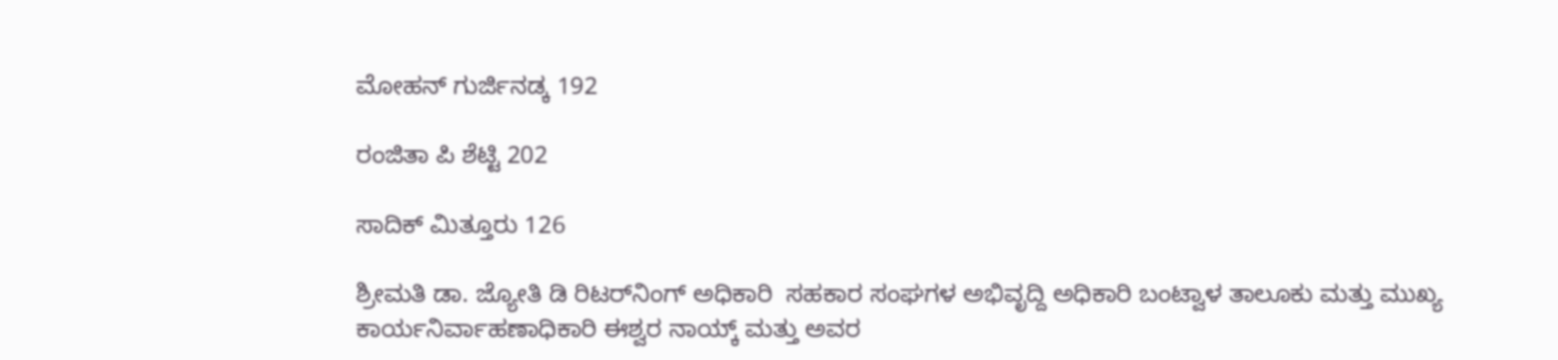ಮೋಹನ್ ಗುರ್ಜಿನಡ್ಕ 192

ರಂಜಿತಾ ಪಿ ಶೆಟ್ಟಿ 202

ಸಾದಿಕ್ ಮಿತ್ತೂರು 126

ಶ್ರೀಮತಿ ಡಾ. ಜ್ಯೋತಿ ಡಿ ರಿಟರ್‌ನಿಂಗ್‌‌ ಅಧಿಕಾರಿ  ಸಹಕಾರ ಸಂಘಗಳ ಅಭಿವೃದ್ದಿ ಅಧಿಕಾರಿ ಬಂಟ್ವಾಳ ತಾಲೂಕು ಮತ್ತು ಮುಖ್ಯ ಕಾರ್ಯನಿರ್ವಾಹಣಾಧಿಕಾರಿ ಈಶ್ವರ ನಾಯ್ಕ್ ಮತ್ತು ಅವರ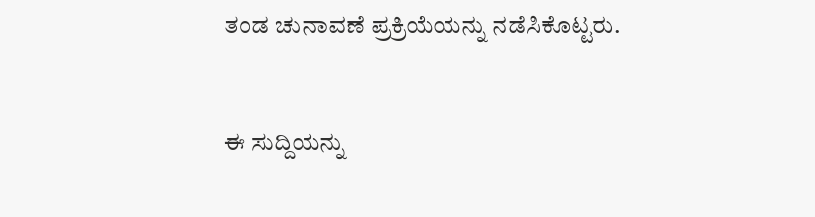ತಂಡ ಚುನಾವಣೆ ಪ್ರಕ್ರಿಯೆಯನ್ನು ನಡೆಸಿಕೊಟ್ಟರು.


ಈ ಸುದ್ದಿಯನ್ನು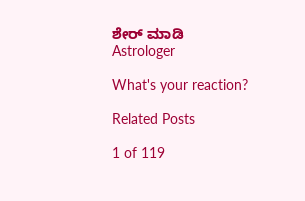ಶೇರ್ ಮಾಡಿ
Astrologer

What's your reaction?

Related Posts

1 of 119